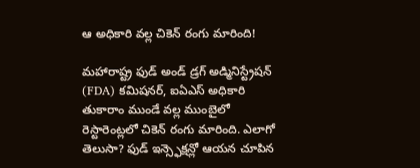ఆ అధికారి వల్ల చికెన్ రంగు మారింది!

మహారాష్ట్ర ఫుడ్ అండ్ డ్రగ్ అడ్మినిస్ట్రేషన్ (FDA) కమిషనర్, ఐఏఎస్ అధికారి తుకారాం ముండే వల్ల ముంబైలో రెస్టారెంట్లలో చికెన్ రంగు మారింది. ఎలాగో తెలుసా? ఫుడ్ ఇన్స్ఫెక్షన్లో ఆయన చూపిన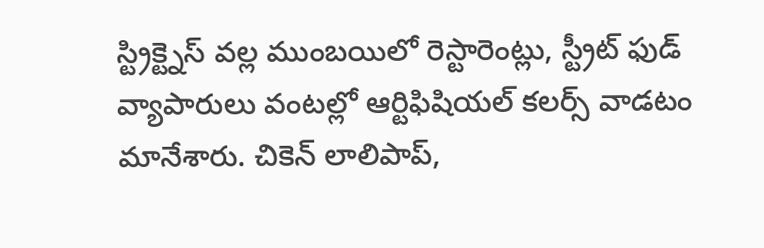స్ట్రిక్ట్నెస్ వల్ల ముంబయిలో రెస్టారెంట్లు, స్ట్రీట్ ఫుడ్ వ్యాపారులు వంటల్లో ఆర్టిఫిషియల్ కలర్స్ వాడటం మానేశారు. చికెన్ లాలిపాప్,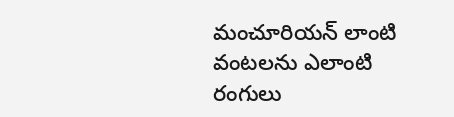మంచూరియన్ లాంటి వంటలను ఎలాంటి రంగులు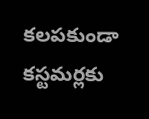కలపకుండా కస్టమర్లకు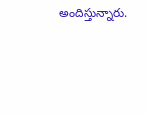అందిస్తున్నారు.